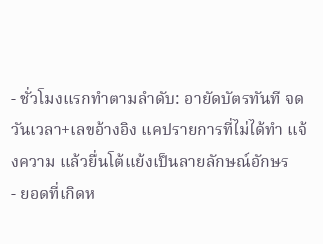- ชั่วโมงแรกทำตามลำดับ: อายัดบัตรทันที จดวันเวลา+เลขอ้างอิง แคปรายการที่ไม่ได้ทำ แจ้งความ แล้วยื่นโต้แย้งเป็นลายลักษณ์อักษร
- ยอดที่เกิดห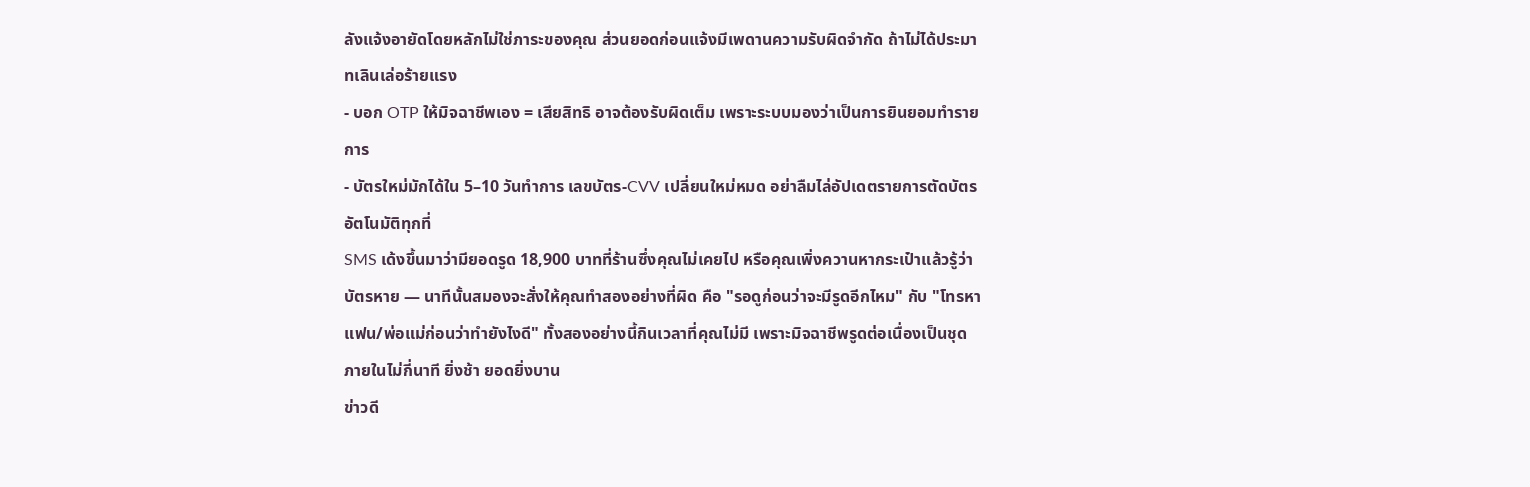ลังแจ้งอายัดโดยหลักไม่ใช่ภาระของคุณ ส่วนยอดก่อนแจ้งมีเพดานความรับผิดจำกัด ถ้าไม่ได้ประมาทเลินเล่อร้ายแรง
- บอก OTP ให้มิจฉาชีพเอง = เสียสิทธิ อาจต้องรับผิดเต็ม เพราะระบบมองว่าเป็นการยินยอมทำรายการ
- บัตรใหม่มักได้ใน 5–10 วันทำการ เลขบัตร-CVV เปลี่ยนใหม่หมด อย่าลืมไล่อัปเดตรายการตัดบัตรอัตโนมัติทุกที่
SMS เด้งขึ้นมาว่ามียอดรูด 18,900 บาทที่ร้านซึ่งคุณไม่เคยไป หรือคุณเพิ่งควานหากระเป๋าแล้วรู้ว่าบัตรหาย — นาทีนั้นสมองจะสั่งให้คุณทำสองอย่างที่ผิด คือ "รอดูก่อนว่าจะมีรูดอีกไหม" กับ "โทรหาแฟน/พ่อแม่ก่อนว่าทำยังไงดี" ทั้งสองอย่างนี้กินเวลาที่คุณไม่มี เพราะมิจฉาชีพรูดต่อเนื่องเป็นชุดภายในไม่กี่นาที ยิ่งช้า ยอดยิ่งบาน
ข่าวดี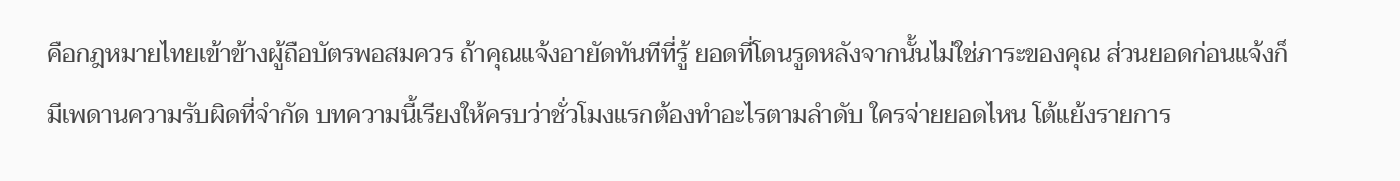คือกฎหมายไทยเข้าข้างผู้ถือบัตรพอสมควร ถ้าคุณแจ้งอายัดทันทีที่รู้ ยอดที่โดนรูดหลังจากนั้นไม่ใช่ภาระของคุณ ส่วนยอดก่อนแจ้งก็มีเพดานความรับผิดที่จำกัด บทความนี้เรียงให้ครบว่าชั่วโมงแรกต้องทำอะไรตามลำดับ ใครจ่ายยอดไหน โต้แย้งรายการ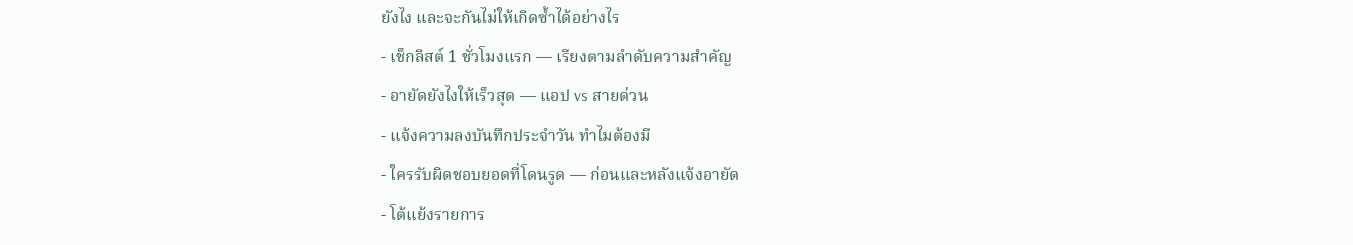ยังไง และจะกันไม่ให้เกิดซ้ำได้อย่างไร
- เช็กลิสต์ 1 ชั่วโมงแรก — เรียงตามลำดับความสำคัญ
- อายัดยังไงให้เร็วสุด — แอป vs สายด่วน
- แจ้งความลงบันทึกประจำวัน ทำไมต้องมี
- ใครรับผิดชอบยอดที่โดนรูด — ก่อนและหลังแจ้งอายัด
- โต้แย้งรายการ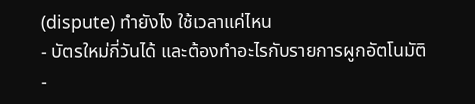(dispute) ทำยังไง ใช้เวลาแค่ไหน
- บัตรใหม่กี่วันได้ และต้องทำอะไรกับรายการผูกอัตโนมัติ
-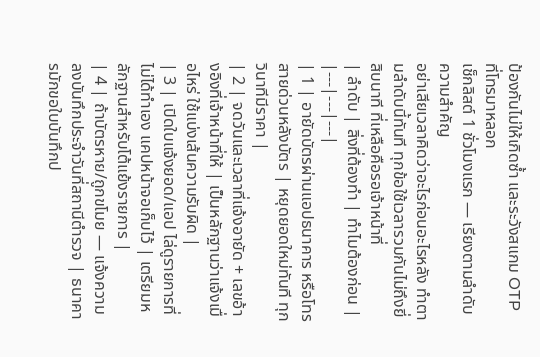ป้องกันไม่ให้เกิดซ้ำ และระวังสแกม OTP ที่โทรมาหลอก
เช็กลิสต์ 1 ชั่วโมงแรก — เรียงตามลำดับความสำคัญ
อย่าเสียเวลาคิดว่าอะไรก่อนอะไรหลัง ทำตามลำดับนี้ทันที ทุกข้อใช้เวลารวมกันไม่ถึงยี่สิบนาที ที่เหลือคือรอเจ้าหน้าที่
| ลำดับ | สิ่งที่ต้องทำ | ทำไมต้องก่อน |
|---|---|---|
| 1 | อายัดบัตรผ่านแอปธนาคาร หรือโทรสายด่วนหลังบัตร | หยุดยอดใหม่ทันที ทุกวินาทีมีราคา |
| 2 | จดวันและเวลาที่แจ้งอายัด + เลขอ้างอิงที่เจ้าหน้าที่ให้ | เป็นหลักฐานว่าแจ้งเมื่อไหร่ ใช้แบ่งเส้นความรับผิด |
| 3 | เปิดใบแจ้งยอด/แอป ไล่ดูรายการที่ไม่ได้ทำเอง แคปหน้าจอเก็บไว้ | เตรียมหลักฐานสำหรับโต้แย้งรายการ |
| 4 | ถ้าบัตรหาย/ถูกขโมย — แจ้งความลงบันทึกประจำวันที่สถานีตำรวจ | ธนาคารมักขอใบบันทึกป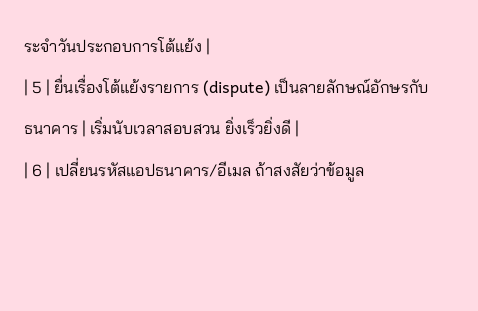ระจำวันประกอบการโต้แย้ง |
| 5 | ยื่นเรื่องโต้แย้งรายการ (dispute) เป็นลายลักษณ์อักษรกับธนาคาร | เริ่มนับเวลาสอบสวน ยิ่งเร็วยิ่งดี |
| 6 | เปลี่ยนรหัสแอปธนาคาร/อีเมล ถ้าสงสัยว่าข้อมูล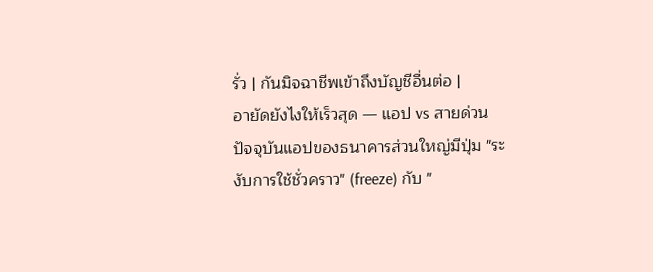รั่ว | กันมิจฉาชีพเข้าถึงบัญชีอื่นต่อ |
อายัดยังไงให้เร็วสุด — แอป vs สายด่วน
ปัจจุบันแอปของธนาคารส่วนใหญ่มีปุ่ม "ระงับการใช้ชั่วคราว" (freeze) กับ "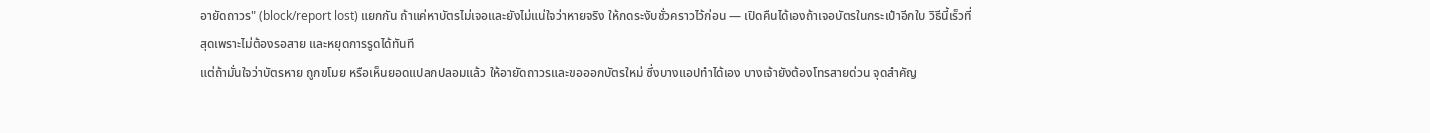อายัดถาวร" (block/report lost) แยกกัน ถ้าแค่หาบัตรไม่เจอและยังไม่แน่ใจว่าหายจริง ให้กดระงับชั่วคราวไว้ก่อน — เปิดคืนได้เองถ้าเจอบัตรในกระเป๋าอีกใบ วิธีนี้เร็วที่สุดเพราะไม่ต้องรอสาย และหยุดการรูดได้ทันที
แต่ถ้ามั่นใจว่าบัตรหาย ถูกขโมย หรือเห็นยอดแปลกปลอมแล้ว ให้อายัดถาวรและขอออกบัตรใหม่ ซึ่งบางแอปทำได้เอง บางเจ้ายังต้องโทรสายด่วน จุดสำคัญ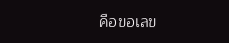คือขอเลข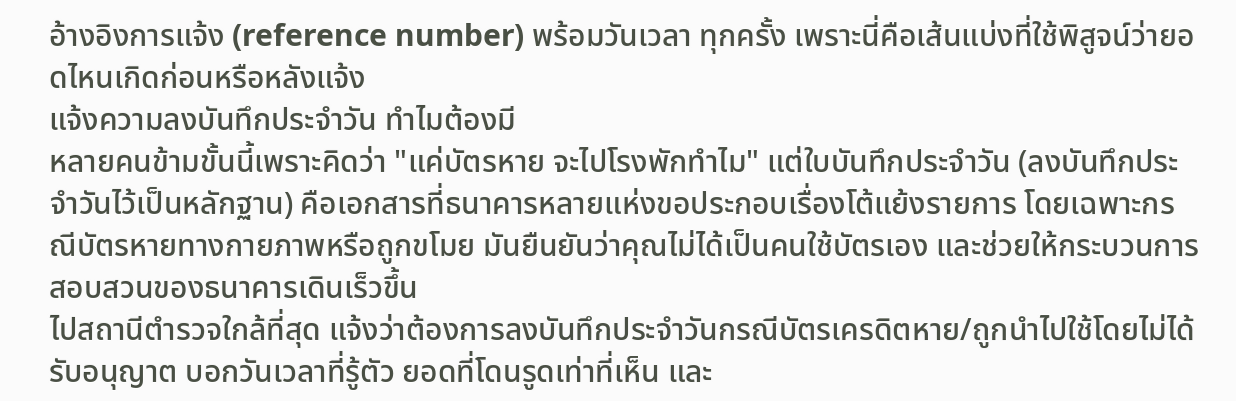อ้างอิงการแจ้ง (reference number) พร้อมวันเวลา ทุกครั้ง เพราะนี่คือเส้นแบ่งที่ใช้พิสูจน์ว่ายอดไหนเกิดก่อนหรือหลังแจ้ง
แจ้งความลงบันทึกประจำวัน ทำไมต้องมี
หลายคนข้ามขั้นนี้เพราะคิดว่า "แค่บัตรหาย จะไปโรงพักทำไม" แต่ใบบันทึกประจำวัน (ลงบันทึกประจำวันไว้เป็นหลักฐาน) คือเอกสารที่ธนาคารหลายแห่งขอประกอบเรื่องโต้แย้งรายการ โดยเฉพาะกรณีบัตรหายทางกายภาพหรือถูกขโมย มันยืนยันว่าคุณไม่ได้เป็นคนใช้บัตรเอง และช่วยให้กระบวนการสอบสวนของธนาคารเดินเร็วขึ้น
ไปสถานีตำรวจใกล้ที่สุด แจ้งว่าต้องการลงบันทึกประจำวันกรณีบัตรเครดิตหาย/ถูกนำไปใช้โดยไม่ได้รับอนุญาต บอกวันเวลาที่รู้ตัว ยอดที่โดนรูดเท่าที่เห็น และ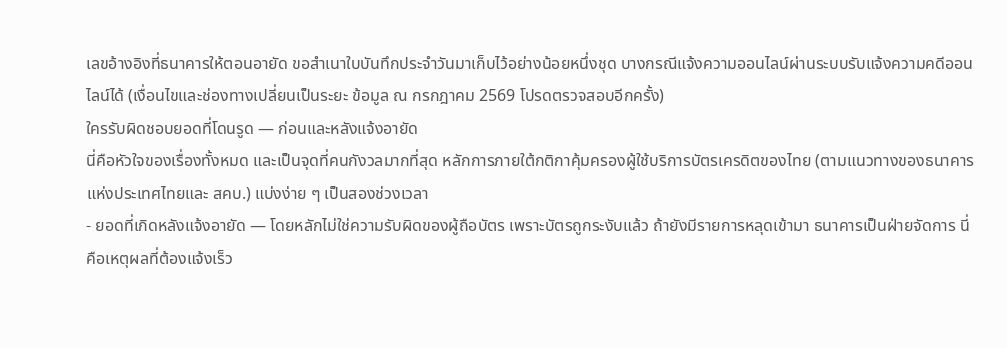เลขอ้างอิงที่ธนาคารให้ตอนอายัด ขอสำเนาใบบันทึกประจำวันมาเก็บไว้อย่างน้อยหนึ่งชุด บางกรณีแจ้งความออนไลน์ผ่านระบบรับแจ้งความคดีออนไลน์ได้ (เงื่อนไขและช่องทางเปลี่ยนเป็นระยะ ข้อมูล ณ กรกฎาคม 2569 โปรดตรวจสอบอีกครั้ง)
ใครรับผิดชอบยอดที่โดนรูด — ก่อนและหลังแจ้งอายัด
นี่คือหัวใจของเรื่องทั้งหมด และเป็นจุดที่คนกังวลมากที่สุด หลักการภายใต้กติกาคุ้มครองผู้ใช้บริการบัตรเครดิตของไทย (ตามแนวทางของธนาคารแห่งประเทศไทยและ สคบ.) แบ่งง่าย ๆ เป็นสองช่วงเวลา
- ยอดที่เกิดหลังแจ้งอายัด — โดยหลักไม่ใช่ความรับผิดของผู้ถือบัตร เพราะบัตรถูกระงับแล้ว ถ้ายังมีรายการหลุดเข้ามา ธนาคารเป็นฝ่ายจัดการ นี่คือเหตุผลที่ต้องแจ้งเร็ว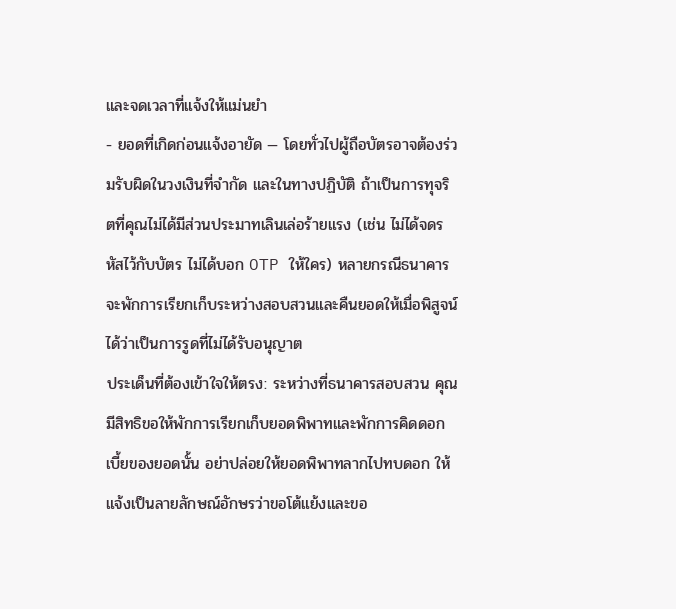และจดเวลาที่แจ้งให้แม่นยำ
- ยอดที่เกิดก่อนแจ้งอายัด — โดยทั่วไปผู้ถือบัตรอาจต้องร่วมรับผิดในวงเงินที่จำกัด และในทางปฏิบัติ ถ้าเป็นการทุจริตที่คุณไม่ได้มีส่วนประมาทเลินเล่อร้ายแรง (เช่น ไม่ได้จดรหัสไว้กับบัตร ไม่ได้บอก OTP ให้ใคร) หลายกรณีธนาคารจะพักการเรียกเก็บระหว่างสอบสวนและคืนยอดให้เมื่อพิสูจน์ได้ว่าเป็นการรูดที่ไม่ได้รับอนุญาต
ประเด็นที่ต้องเข้าใจให้ตรง: ระหว่างที่ธนาคารสอบสวน คุณมีสิทธิขอให้พักการเรียกเก็บยอดพิพาทและพักการคิดดอกเบี้ยของยอดนั้น อย่าปล่อยให้ยอดพิพาทลากไปทบดอก ให้แจ้งเป็นลายลักษณ์อักษรว่าขอโต้แย้งและขอ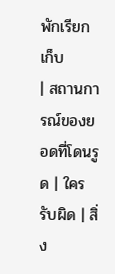พักเรียกเก็บ
| สถานการณ์ของยอดที่โดนรูด | ใครรับผิด | สิ่ง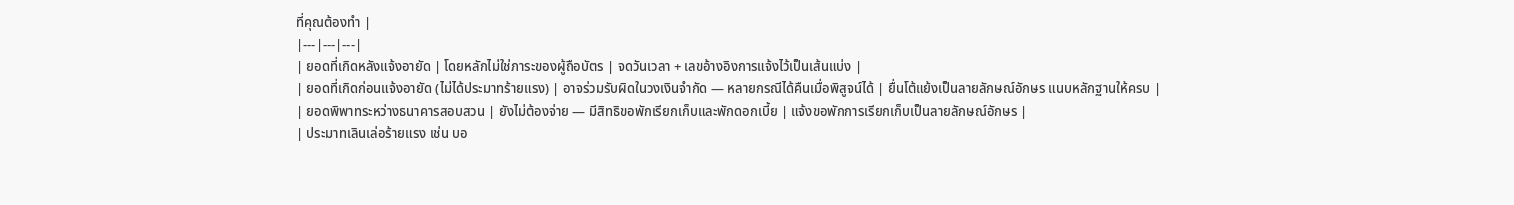ที่คุณต้องทำ |
|---|---|---|
| ยอดที่เกิดหลังแจ้งอายัด | โดยหลักไม่ใช่ภาระของผู้ถือบัตร | จดวันเวลา + เลขอ้างอิงการแจ้งไว้เป็นเส้นแบ่ง |
| ยอดที่เกิดก่อนแจ้งอายัด (ไม่ได้ประมาทร้ายแรง) | อาจร่วมรับผิดในวงเงินจำกัด — หลายกรณีได้คืนเมื่อพิสูจน์ได้ | ยื่นโต้แย้งเป็นลายลักษณ์อักษร แนบหลักฐานให้ครบ |
| ยอดพิพาทระหว่างธนาคารสอบสวน | ยังไม่ต้องจ่าย — มีสิทธิขอพักเรียกเก็บและพักดอกเบี้ย | แจ้งขอพักการเรียกเก็บเป็นลายลักษณ์อักษร |
| ประมาทเลินเล่อร้ายแรง เช่น บอ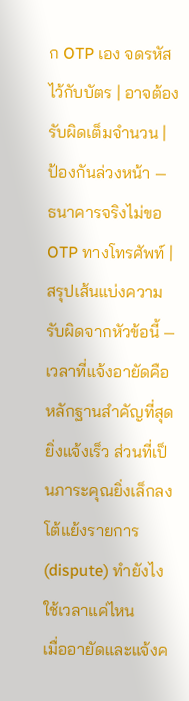ก OTP เอง จดรหัสไว้กับบัตร | อาจต้องรับผิดเต็มจำนวน | ป้องกันล่วงหน้า — ธนาคารจริงไม่ขอ OTP ทางโทรศัพท์ |
สรุปเส้นแบ่งความรับผิดจากหัวข้อนี้ — เวลาที่แจ้งอายัดคือหลักฐานสำคัญที่สุด ยิ่งแจ้งเร็ว ส่วนที่เป็นภาระคุณยิ่งเล็กลง
โต้แย้งรายการ (dispute) ทำยังไง ใช้เวลาแค่ไหน
เมื่ออายัดและแจ้งค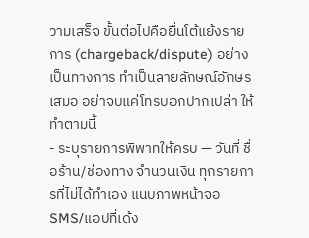วามเสร็จ ขั้นต่อไปคือยื่นโต้แย้งรายการ (chargeback/dispute) อย่างเป็นทางการ ทำเป็นลายลักษณ์อักษรเสมอ อย่าจบแค่โทรบอกปากเปล่า ให้ทำตามนี้
- ระบุรายการพิพาทให้ครบ — วันที่ ชื่อร้าน/ช่องทาง จำนวนเงิน ทุกรายการที่ไม่ได้ทำเอง แนบภาพหน้าจอ SMS/แอปที่เด้ง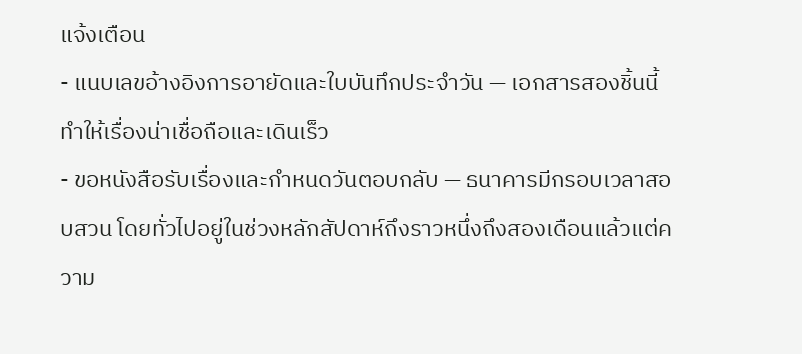แจ้งเตือน
- แนบเลขอ้างอิงการอายัดและใบบันทึกประจำวัน — เอกสารสองชิ้นนี้ทำให้เรื่องน่าเชื่อถือและเดินเร็ว
- ขอหนังสือรับเรื่องและกำหนดวันตอบกลับ — ธนาคารมีกรอบเวลาสอบสวน โดยทั่วไปอยู่ในช่วงหลักสัปดาห์ถึงราวหนึ่งถึงสองเดือนแล้วแต่ความ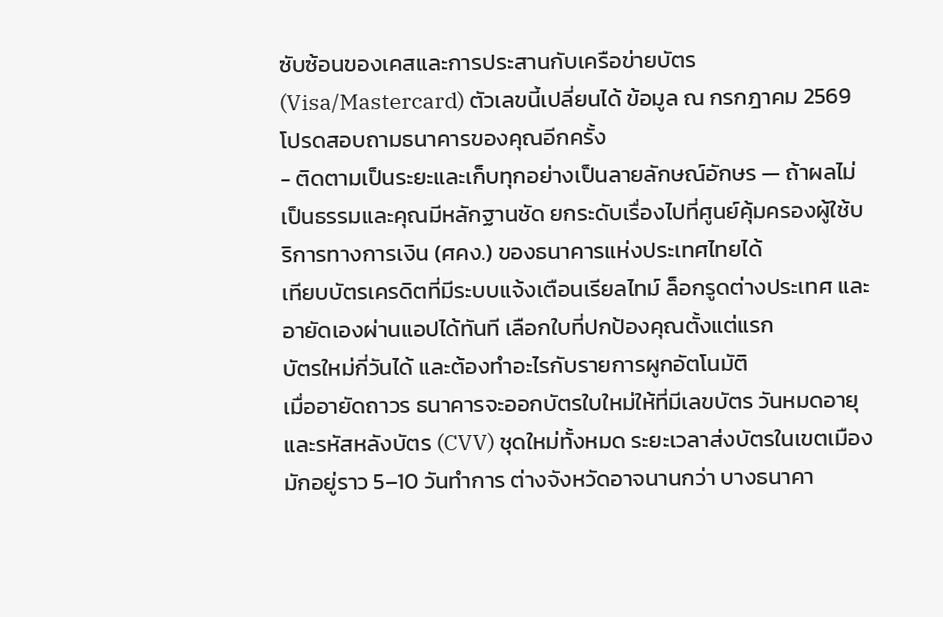ซับซ้อนของเคสและการประสานกับเครือข่ายบัตร (Visa/Mastercard) ตัวเลขนี้เปลี่ยนได้ ข้อมูล ณ กรกฎาคม 2569 โปรดสอบถามธนาคารของคุณอีกครั้ง
- ติดตามเป็นระยะและเก็บทุกอย่างเป็นลายลักษณ์อักษร — ถ้าผลไม่เป็นธรรมและคุณมีหลักฐานชัด ยกระดับเรื่องไปที่ศูนย์คุ้มครองผู้ใช้บริการทางการเงิน (ศคง.) ของธนาคารแห่งประเทศไทยได้
เทียบบัตรเครดิตที่มีระบบแจ้งเตือนเรียลไทม์ ล็อกรูดต่างประเทศ และอายัดเองผ่านแอปได้ทันที เลือกใบที่ปกป้องคุณตั้งแต่แรก
บัตรใหม่กี่วันได้ และต้องทำอะไรกับรายการผูกอัตโนมัติ
เมื่ออายัดถาวร ธนาคารจะออกบัตรใบใหม่ให้ที่มีเลขบัตร วันหมดอายุ และรหัสหลังบัตร (CVV) ชุดใหม่ทั้งหมด ระยะเวลาส่งบัตรในเขตเมืองมักอยู่ราว 5–10 วันทำการ ต่างจังหวัดอาจนานกว่า บางธนาคา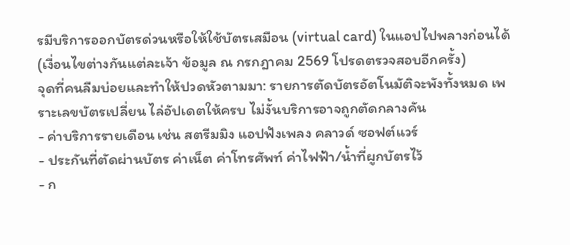รมีบริการออกบัตรด่วนหรือให้ใช้บัตรเสมือน (virtual card) ในแอปไปพลางก่อนได้ (เงื่อนไขต่างกันแต่ละเจ้า ข้อมูล ณ กรกฎาคม 2569 โปรดตรวจสอบอีกครั้ง)
จุดที่คนลืมบ่อยและทำให้ปวดหัวตามมา: รายการตัดบัตรอัตโนมัติจะพังทั้งหมด เพราะเลขบัตรเปลี่ยน ไล่อัปเดตให้ครบ ไม่งั้นบริการอาจถูกตัดกลางคัน
- ค่าบริการรายเดือน เช่น สตรีมมิง แอปฟังเพลง คลาวด์ ซอฟต์แวร์
- ประกันที่ตัดผ่านบัตร ค่าเน็ต ค่าโทรศัพท์ ค่าไฟฟ้า/น้ำที่ผูกบัตรไว้
- ก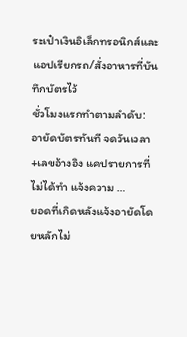ระเป๋าเงินอิเล็กทรอนิกส์และแอปเรียกรถ/สั่งอาหารที่บันทึกบัตรไว้
ชั่วโมงแรกทำตามลำดับ: อายัดบัตรทันที จดวันเวลา+เลขอ้างอิง แคปรายการที่ไม่ได้ทำ แจ้งความ …
ยอดที่เกิดหลังแจ้งอายัดโดยหลักไม่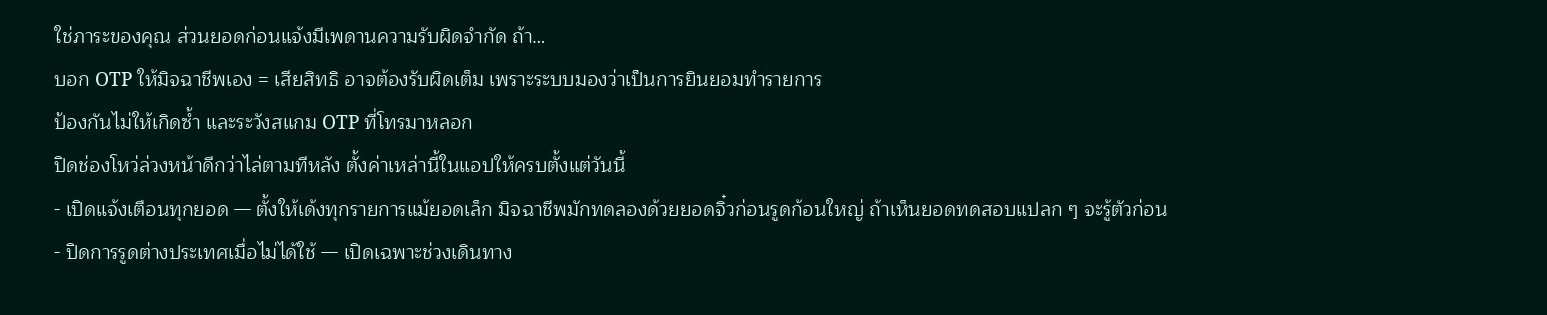ใช่ภาระของคุณ ส่วนยอดก่อนแจ้งมีเพดานความรับผิดจำกัด ถ้า…
บอก OTP ให้มิจฉาชีพเอง = เสียสิทธิ อาจต้องรับผิดเต็ม เพราะระบบมองว่าเป็นการยินยอมทำรายการ
ป้องกันไม่ให้เกิดซ้ำ และระวังสแกม OTP ที่โทรมาหลอก
ปิดช่องโหว่ล่วงหน้าดีกว่าไล่ตามทีหลัง ตั้งค่าเหล่านี้ในแอปให้ครบตั้งแต่วันนี้
- เปิดแจ้งเตือนทุกยอด — ตั้งให้เด้งทุกรายการแม้ยอดเล็ก มิจฉาชีพมักทดลองด้วยยอดจิ๋วก่อนรูดก้อนใหญ่ ถ้าเห็นยอดทดสอบแปลก ๆ จะรู้ตัวก่อน
- ปิดการรูดต่างประเทศเมื่อไม่ได้ใช้ — เปิดเฉพาะช่วงเดินทาง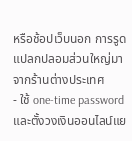หรือช้อปเว็บนอก การรูดแปลกปลอมส่วนใหญ่มาจากร้านต่างประเทศ
- ใช้ one-time password และตั้งวงเงินออนไลน์แย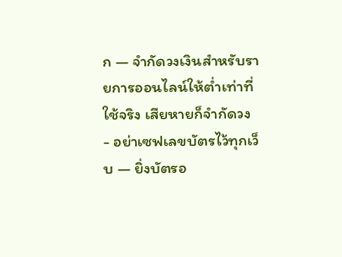ก — จำกัดวงเงินสำหรับรายการออนไลน์ให้ต่ำเท่าที่ใช้จริง เสียหายก็จำกัดวง
- อย่าเซฟเลขบัตรไว้ทุกเว็บ — ยิ่งบัตรอ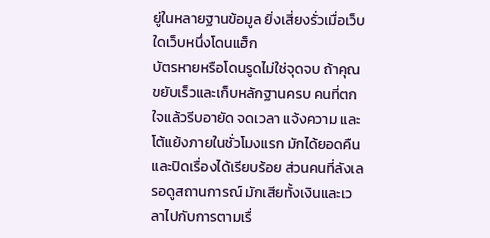ยู่ในหลายฐานข้อมูล ยิ่งเสี่ยงรั่วเมื่อเว็บใดเว็บหนึ่งโดนแฮ็ก
บัตรหายหรือโดนรูดไม่ใช่จุดจบ ถ้าคุณขยับเร็วและเก็บหลักฐานครบ คนที่ตกใจแล้วรีบอายัด จดเวลา แจ้งความ และโต้แย้งภายในชั่วโมงแรก มักได้ยอดคืนและปิดเรื่องได้เรียบร้อย ส่วนคนที่ลังเลรอดูสถานการณ์ มักเสียทั้งเงินและเวลาไปกับการตามเรื่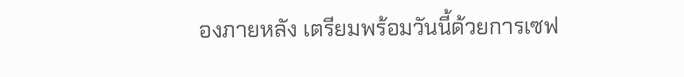องภายหลัง เตรียมพร้อมวันนี้ด้วยการเซฟ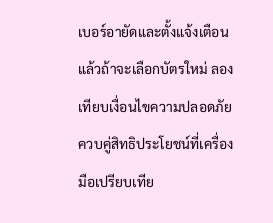เบอร์อายัดและตั้งแจ้งเตือน แล้วถ้าจะเลือกบัตรใหม่ ลองเทียบเงื่อนไขความปลอดภัยควบคู่สิทธิประโยชน์ที่เครื่องมือเปรียบเทีย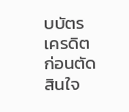บบัตรเครดิต ก่อนตัดสินใจ